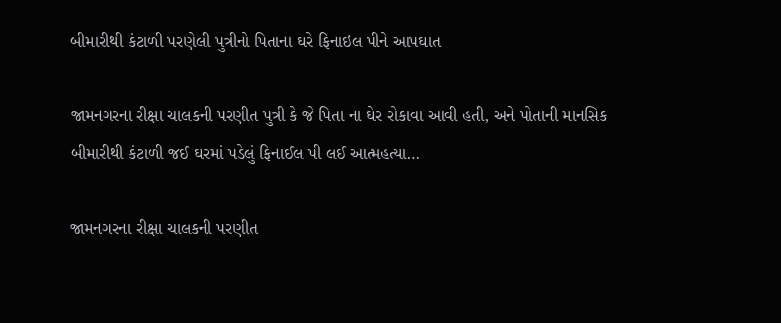બીમારીથી કંટાળી પરણેલી પુત્રીનો પિતાના ઘરે ફિનાઇલ પીને આપઘાત

જામનગરના રીક્ષા ચાલકની પરણીત પુત્રી કે જે પિતા ના ઘેર રોકાવા આવી હતી, અને પોતાની માનસિક બીમારીથી કંટાળી જઈ ઘરમાં પડેલું ફિનાઈલ પી લઈ આત્મહત્યા…

જામનગરના રીક્ષા ચાલકની પરણીત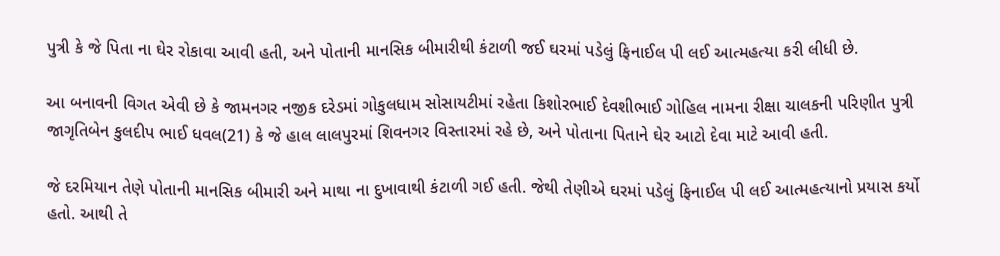પુત્રી કે જે પિતા ના ઘેર રોકાવા આવી હતી, અને પોતાની માનસિક બીમારીથી કંટાળી જઈ ઘરમાં પડેલું ફિનાઈલ પી લઈ આત્મહત્યા કરી લીધી છે.

આ બનાવની વિગત એવી છે કે જામનગર નજીક દરેડમાં ગોકુલધામ સોસાયટીમાં રહેતા કિશોરભાઈ દેવશીભાઈ ગોહિલ નામના રીક્ષા ચાલકની પરિણીત પુત્રી જાગૃતિબેન કુલદીપ ભાઈ ધવલ(21) કે જે હાલ લાલપુરમાં શિવનગર વિસ્તારમાં રહે છે, અને પોતાના પિતાને ઘેર આટો દેવા માટે આવી હતી.

જે દરમિયાન તેણે પોતાની માનસિક બીમારી અને માથા ના દુખાવાથી કંટાળી ગઈ હતી. જેથી તેણીએ ઘરમાં પડેલું ફિનાઈલ પી લઈ આત્મહત્યાનો પ્રયાસ કર્યો હતો. આથી તે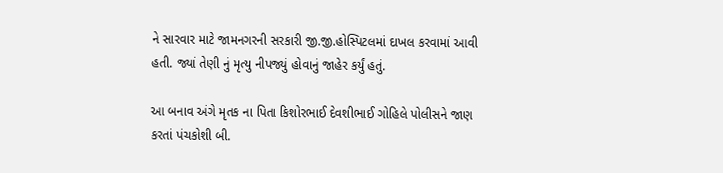ને સારવાર માટે જામનગરની સરકારી જી.જી.હોસ્પિટલમાં દાખલ કરવામાં આવી હતી. જ્યાં તેણી નું મૃત્યુ નીપજ્યું હોવાનું જાહેર કર્યું હતું.

આ બનાવ અંગે મૃતક ના પિતા કિશોરભાઈ દેવશીભાઈ ગોહિલે પોલીસને જાણ કરતાં પંચકોશી બી.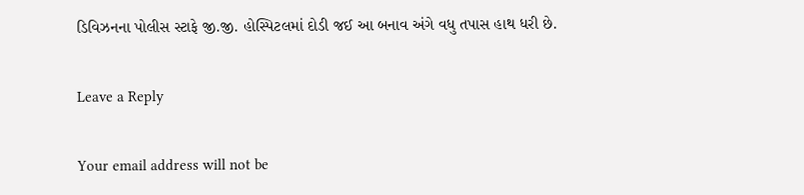ડિવિઝનના પોલીસ સ્ટાફે જી.જી. હોસ્પિટલમાં દોડી જઈ આ બનાવ અંગે વધુ તપાસ હાથ ધરી છે.

Leave a Reply

Your email address will not be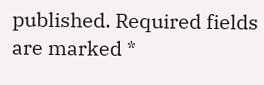published. Required fields are marked *